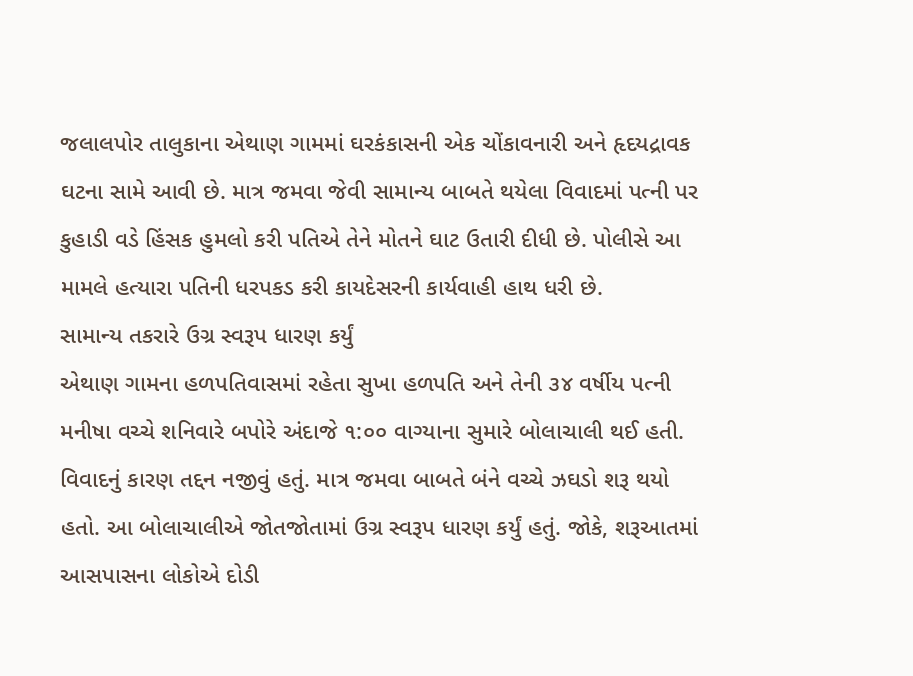જલાલપોર તાલુકાના એથાણ ગામમાં ઘરકંકાસની એક ચોંકાવનારી અને હૃદયદ્રાવક ઘટના સામે આવી છે. માત્ર જમવા જેવી સામાન્ય બાબતે થયેલા વિવાદમાં પત્ની પર કુહાડી વડે હિંસક હુમલો કરી પતિએ તેને મોતને ઘાટ ઉતારી દીધી છે. પોલીસે આ મામલે હત્યારા પતિની ધરપકડ કરી કાયદેસરની કાર્યવાહી હાથ ધરી છે.
સામાન્ય તકરારે ઉગ્ર સ્વરૂપ ધારણ કર્યું
એથાણ ગામના હળપતિવાસમાં રહેતા સુખા હળપતિ અને તેની ૩૪ વર્ષીય પત્ની મનીષા વચ્ચે શનિવારે બપોરે અંદાજે ૧:૦૦ વાગ્યાના સુમારે બોલાચાલી થઈ હતી. વિવાદનું કારણ તદ્દન નજીવું હતું. માત્ર જમવા બાબતે બંને વચ્ચે ઝઘડો શરૂ થયો હતો. આ બોલાચાલીએ જોતજોતામાં ઉગ્ર સ્વરૂપ ધારણ કર્યું હતું. જોકે, શરૂઆતમાં આસપાસના લોકોએ દોડી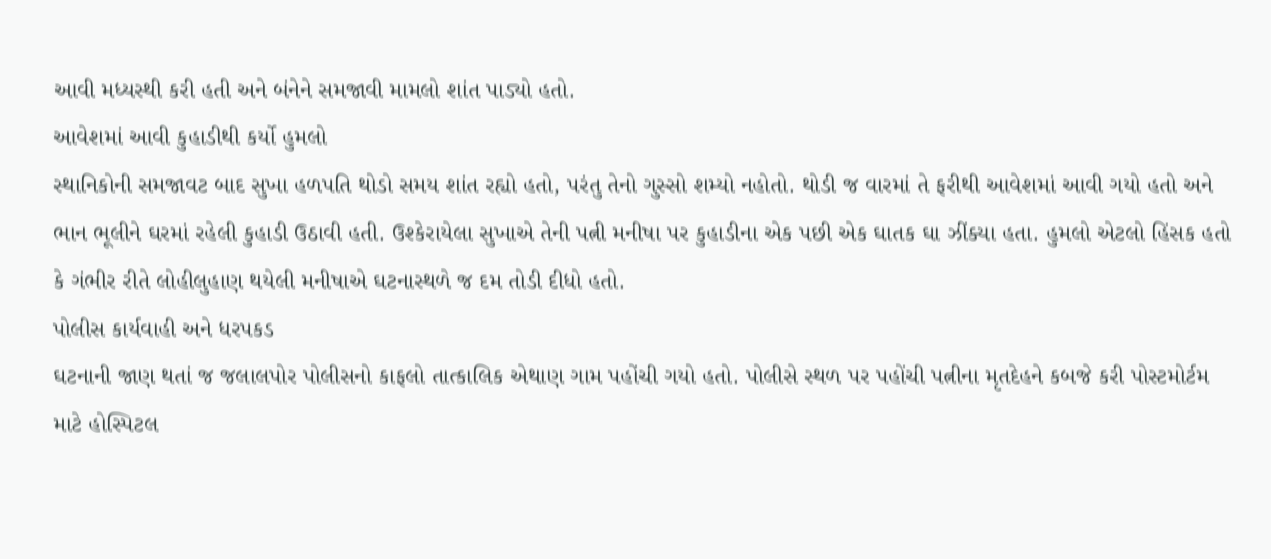આવી મધ્યસ્થી કરી હતી અને બંનેને સમજાવી મામલો શાંત પાડ્યો હતો.
આવેશમાં આવી કુહાડીથી કર્યો હુમલો
સ્થાનિકોની સમજાવટ બાદ સુખા હળપતિ થોડો સમય શાંત રહ્યો હતો, પરંતુ તેનો ગુસ્સો શમ્યો નહોતો. થોડી જ વારમાં તે ફરીથી આવેશમાં આવી ગયો હતો અને ભાન ભૂલીને ઘરમાં રહેલી કુહાડી ઉઠાવી હતી. ઉશ્કેરાયેલા સુખાએ તેની પત્ની મનીષા પર કુહાડીના એક પછી એક ઘાતક ઘા ઝીંક્યા હતા. હુમલો એટલો હિંસક હતો કે ગંભીર રીતે લોહીલુહાણ થયેલી મનીષાએ ઘટનાસ્થળે જ દમ તોડી દીધો હતો.
પોલીસ કાર્યવાહી અને ધરપકડ
ઘટનાની જાણ થતાં જ જલાલપોર પોલીસનો કાફલો તાત્કાલિક એથાણ ગામ પહોંચી ગયો હતો. પોલીસે સ્થળ પર પહોંચી પત્નીના મૃતદેહને કબજે કરી પોસ્ટમોર્ટમ માટે હોસ્પિટલ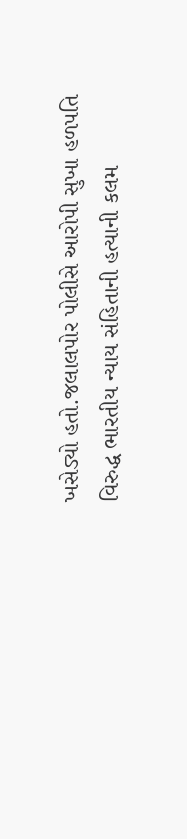ખસેડ્યો હતો.જલાલપોર પોલીસે આરોપી સુખા હળપતિ વિરુદ્ધ ભારતીય ન્યાય સંહિતાની હત્યાની કલમ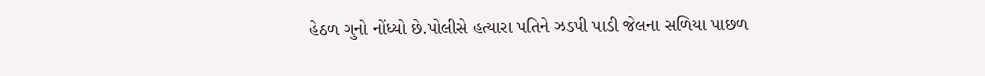હેઠળ ગુનો નોંધ્યો છે.પોલીસે હત્યારા પતિને ઝડપી પાડી જેલના સળિયા પાછળ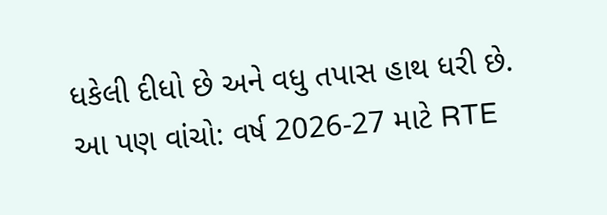ધકેલી દીધો છે અને વધુ તપાસ હાથ ધરી છે.
આ પણ વાંચો: વર્ષ 2026-27 માટે RTE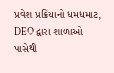પ્રવેશ પ્રક્રિયાનો ધમધમાટ, DEO દ્વારા શાળાઓ પાસેથી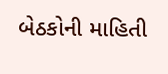બેઠકોની માહિતી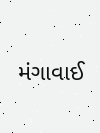મંગાવાઈ